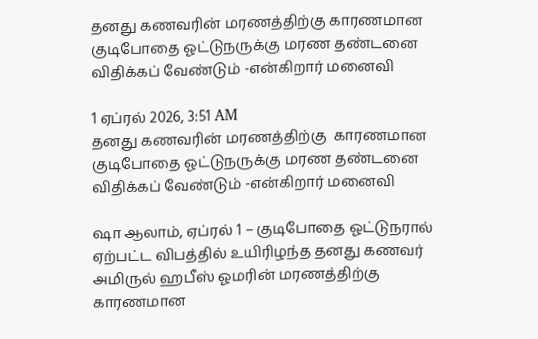தனது கணவரின் மரணத்திற்கு காரணமான குடிபோதை ஓட்டுநருக்கு மரண தண்டனை விதிக்கப் வேண்டும் -என்கிறார் மனைவி

1 ஏப்ரல் 2026, 3:51 AM
தனது கணவரின் மரணத்திற்கு  காரணமான  குடிபோதை ஓட்டுநருக்கு மரண தண்டனை விதிக்கப் வேண்டும் -என்கிறார் மனைவி

ஷா ஆலாம், ஏப்ரல் 1 – குடிபோதை ஓட்டுநரால் ஏற்பட்ட விபத்தில் உயிரிழந்த தனது கணவர் அமிருல் ஹபீஸ் ஓமரின் மரணத்திற்கு காரணமான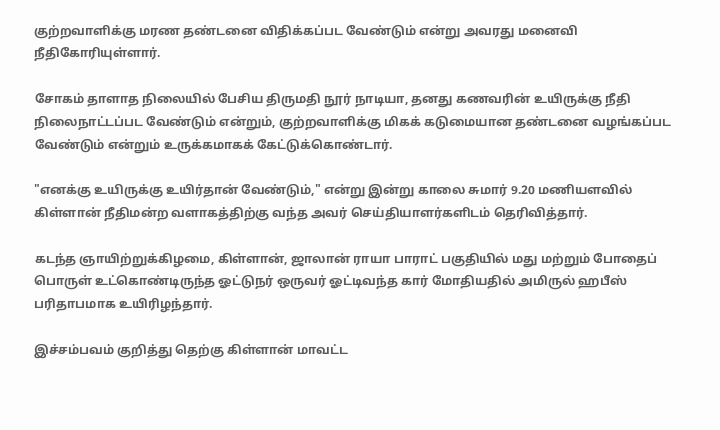குற்றவாளிக்கு மரண தண்டனை விதிக்கப்பட வேண்டும் என்று அவரது மனைவி நீதிகோரியுள்ளார்.

சோகம் தாளாத நிலையில் பேசிய திருமதி நூர் நாடியா, தனது கணவரின் உயிருக்கு நீதி நிலைநாட்டப்பட வேண்டும் என்றும், குற்றவாளிக்கு மிகக் கடுமையான தண்டனை வழங்கப்பட வேண்டும் என்றும் உருக்கமாகக் கேட்டுக்கொண்டார்.

"எனக்கு உயிருக்கு உயிர்தான் வேண்டும்," என்று இன்று காலை சுமார் 9.20 மணியளவில் கிள்ளான் நீதிமன்ற வளாகத்திற்கு வந்த அவர் செய்தியாளர்களிடம் தெரிவித்தார்.

கடந்த ஞாயிற்றுக்கிழமை, கிள்ளான், ஜாலான் ராயா பாராட் பகுதியில் மது மற்றும் போதைப்
பொருள் உட்கொண்டிருந்த ஓட்டுநர் ஒருவர் ஓட்டிவந்த கார் மோதியதில் அமிருல் ஹபீஸ் பரிதாபமாக உயிரிழந்தார்.

இச்சம்பவம் குறித்து தெற்கு கிள்ளான் மாவட்ட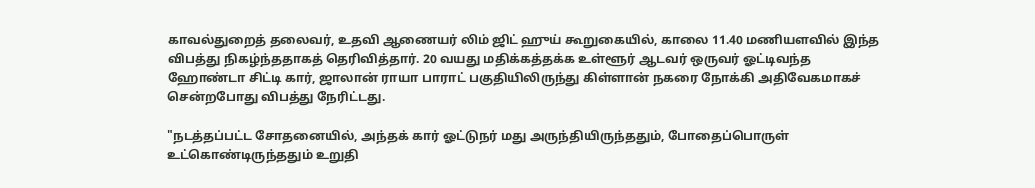காவல்துறைத் தலைவர், உதவி ஆணையர் லிம் ஜிட் ஹுய் கூறுகையில், காலை 11.40 மணியளவில் இந்த விபத்து நிகழ்ந்ததாகத் தெரிவித்தார். 20 வயது மதிக்கத்தக்க உள்ளூர் ஆடவர் ஒருவர் ஓட்டிவந்த ஹோண்டா சிட்டி கார், ஜாலான் ராயா பாராட் பகுதியிலிருந்து கிள்ளான் நகரை நோக்கி அதிவேகமாகச் சென்றபோது விபத்து நேரிட்டது.

"நடத்தப்பட்ட சோதனையில், அந்தக் கார் ஓட்டுநர் மது அருந்தியிருந்ததும், போதைப்பொருள் உட்கொண்டிருந்ததும் உறுதி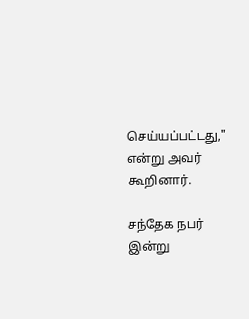செய்யப்பட்டது," என்று அவர் கூறினார்.

சந்தேக நபர் இன்று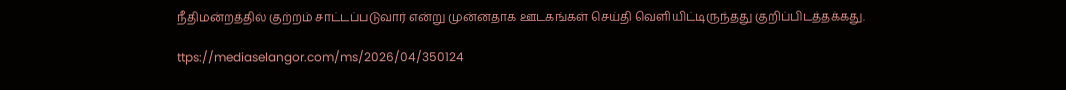நீதிமன்றத்தில் குற்றம் சாட்டப்படுவார் என்று முன்னதாக ஊடகங்கள் செய்தி வெளியிட்டிருந்தது குறிப்பிடத்தக்கது.

ttps://mediaselangor.com/ms/2026/04/350124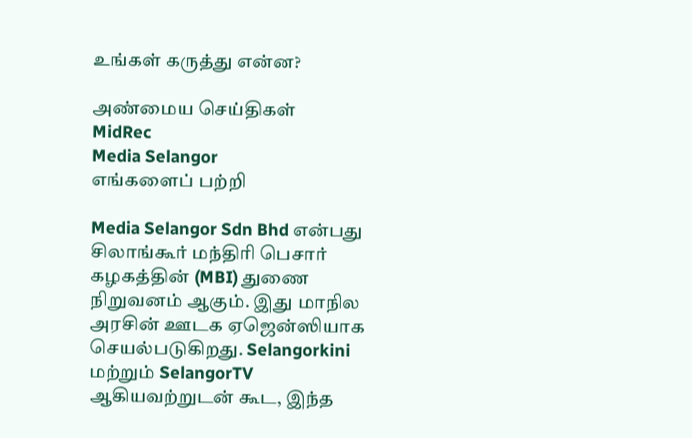உங்கள் கருத்து என்ன?

அண்மைய செய்திகள்
MidRec
Media Selangor
எங்களைப் பற்றி

Media Selangor Sdn Bhd என்பது சிலாங்கூர் மந்திரி பெசார் கழகத்தின் (MBI) துணை நிறுவனம் ஆகும். இது மாநில அரசின் ஊடக ஏஜென்ஸியாக செயல்படுகிறது. Selangorkini மற்றும் SelangorTV ஆகியவற்றுடன் கூட, இந்த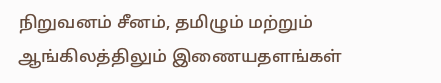நிறுவனம் சீனம், தமிழும் மற்றும் ஆங்கிலத்திலும் இணையதளங்கள்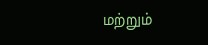மற்றும்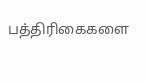பத்திரிகைகளை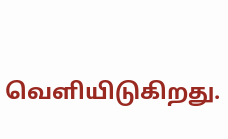வெளியிடுகிறது.